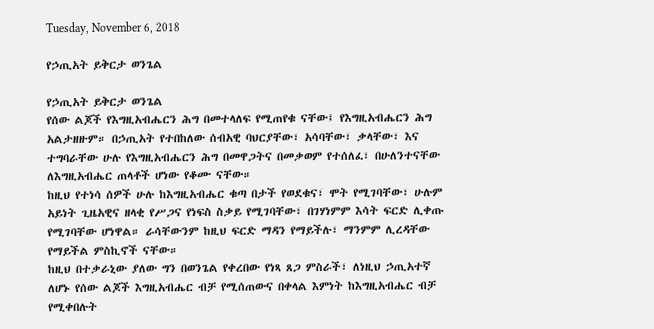Tuesday, November 6, 2018

የኃጢአት ይቅርታ ወንጌል

የኃጢአት ይቅርታ ወንጌል
የሰው ልጆች የእግዚአብሔርን ሕግ በመተላለፍ የሚጠየቁ ናቸው፤ የእግዚአብሔርን ሕግ አልታዘዙም። በኃጢአት የተበከለው ሰብአዊ ባህርያቸው፣ አሳባቸው፣ ቃላቸው፣ እና ተግባራቸው ሁሉ የእግዚአብሔርን ሕግ በመዋጋትና በመቃወም የተሰለፈ፣ በሁለንተናቸው ለእግዚአብሔር ጠላቶች ሆነው የቆሙ ናቸው።
ከዚህ የተነሳ ሰዎች ሁሉ ከእግዚአብሔር ቁጣ በታች የወደቁና፣ ሞት የሚገባቸው፣ ሁሉም አይነት ጊዜአዊና ዘላቂ የሥጋና የነፍስ ስቃይ የሚገባቸው፣ በገሃነምም እሳት ፍርድ ሊቀጡ የሚገባቸው ሆነዋል። ራሳቸውንም ከዚህ ፍርድ ማዳን የማይችሉ፣ ማንምም ሊረዳቸው የማይችል ምስኪኖች ናቸው።
ከዚህ በተቃራኒው ያለው ግን በወንጌል የቀረበው የነጻ ጸጋ ምስራች፣ ለነዚህ ኃጢአተኛ ለሆኑ የሰው ልጆች እግዚአብሔር ብቻ የሚሰጠውና በቀላል እምነት ከእግዚአብሔር ብቻ የሚቀበሉት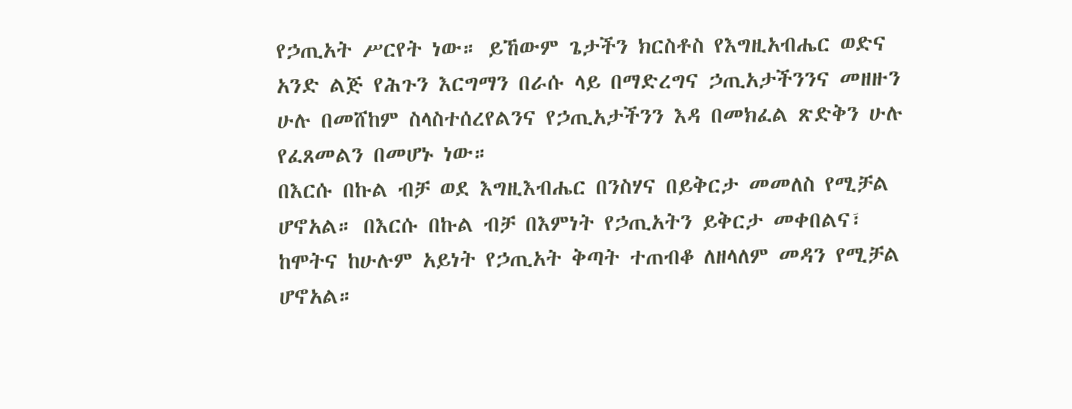የኃጢአት ሥርየት ነው። ይኸውም ጌታችን ክርስቶስ የእግዚአብሔር ወድና አንድ ልጅ የሕጉን እርግማን በራሱ ላይ በማድረግና ኃጢአታችንንና መዘዙን ሁሉ በመሸከም ስላስተሰረየልንና የኃጢአታችንን እዳ በመክፈል ጽድቅን ሁሉ የፈጸመልን በመሆኑ ነው።
በእርሱ በኩል ብቻ ወደ እግዚእብሔር በንስሃና በይቅርታ መመለስ የሚቻል ሆኖአል። በእርሱ በኩል ብቻ በእምነት የኃጢአትን ይቅርታ መቀበልና፣ ከሞትና ከሁሉም አይነት የኃጢአት ቅጣት ተጠብቆ ለዘላለም መዳን የሚቻል ሆኖአል።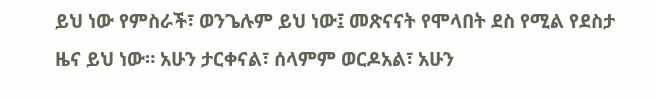ይህ ነው የምስራች፣ ወንጌሉም ይህ ነው፤ መጽናናት የሞላበት ደስ የሚል የደስታ ዜና ይህ ነው። አሁን ታርቀናል፣ ሰላምም ወርዶአል፣ አሁን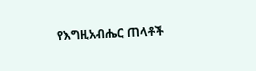የእግዚአብሔር ጠላቶች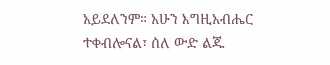አይደለንም። አሁን እግዚአብሔር ተቀብሎናል፣ ሰለ ውድ ልጁ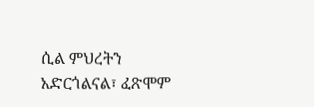ሲል ምህረትን አድርጎልናል፣ ፈጽሞም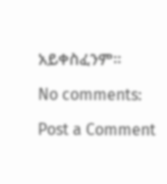አይቀስፈንም።

No comments:

Post a Comment